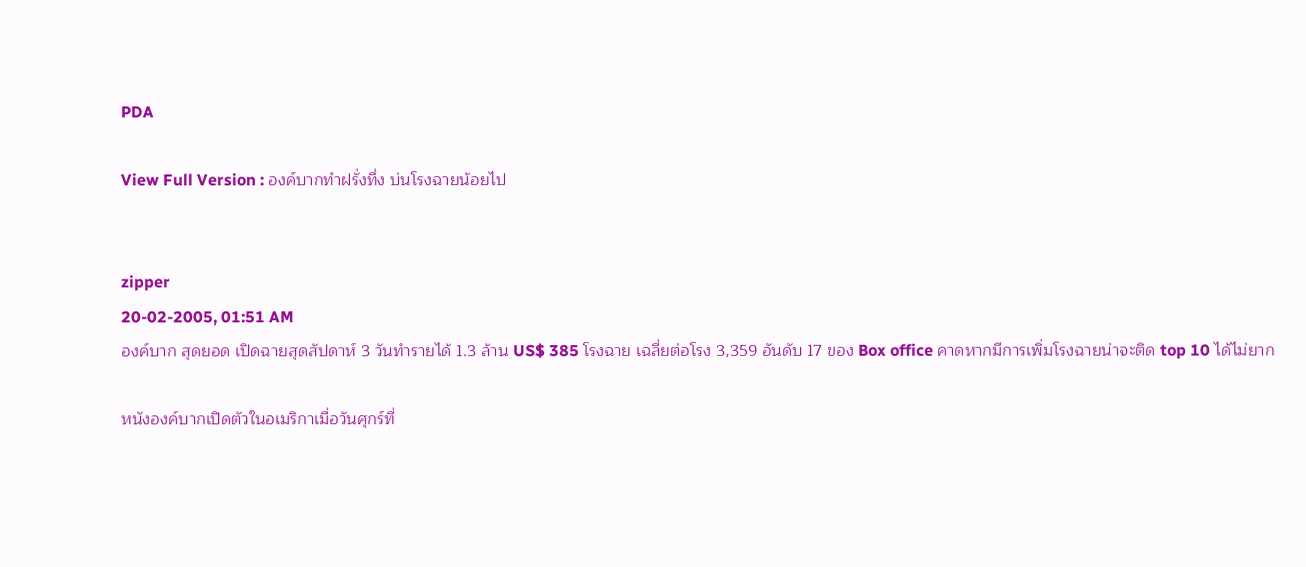PDA

View Full Version : องค์บากทำฝรั่งทึ่ง บ่นโรงฉายน้อยไป


zipper
20-02-2005, 01:51 AM
องค์บาก สุดยอด เปิดฉายสุดสัปดาห์ 3 วันทำรายได้ 1.3 ล้าน US$ 385 โรงฉาย เฉลี่ยต่อโรง 3,359 อันดับ 17 ของ Box office คาดหากมีการเพิ่มโรงฉายน่าจะติด top 10 ได้ไม่ยาก

หนังองค์บากเปิดตัวในอเมริกาเมื่อวันศุกร์ที่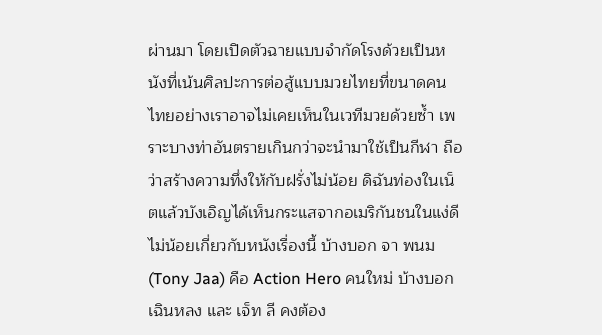ผ่านมา โดยเปิดตัวฉายแบบจำกัดโรงด้วยเป็นหนังที่เน้นศิลปะการต่อสู้แบบมวยไทยที่ขนาดคนไทยอย่างเราอาจไม่เคยเห็นในเวทีมวยด้วยซ้ำ เพราะบางท่าอันตรายเกินกว่าจะนำมาใช้เป็นกีฬา ถือว่าสร้างความทึ่งให้กับฝรั่งไม่น้อย ดิฉันท่องในเน็ตแล้วบังเอิญได้เห็นกระแสจากอเมริกันชนในแง่ดีไม่น้อยเกี่ยวกับหนังเรื่องนี้ บ้างบอก จา พนม(Tony Jaa) คือ Action Hero คนใหม่ บ้างบอก เฉินหลง และ เจ็ท ลี คงต้อง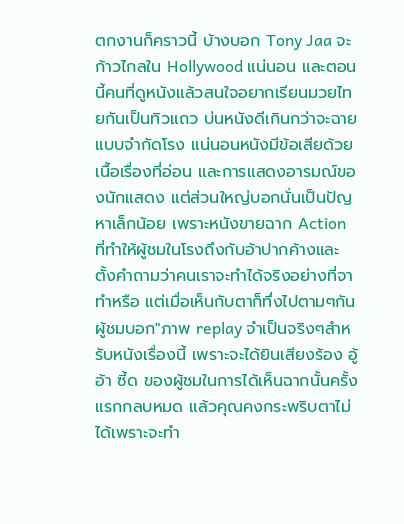ตกงานก็คราวนี้ บ้างบอก Tony Jaa จะก้าวไกลใน Hollywood แน่นอน และตอนนี้คนที่ดูหนังแล้วสนใจอยากเรียนมวยไทยกันเป็นทิวแถว บ่นหนังดีเกินกว่าจะฉายแบบจำกัดโรง แน่นอนหนังมีข้อเสียด้วยเนื้อเรื่องที่อ่อน และการแสดงอารมณ์ของนักแสดง แต่ส่วนใหญ่บอกนั่นเป็นปัญหาเล็กน้อย เพราะหนังขายฉาก Action ที่ทำให้ผู้ชมในโรงถึงกับอ้าปากค้างและตั้งคำถามว่าคนเราจะทำได้จริงอย่างที่จาทำหรือ แต่เมื่อเห็นกับตาก็ทึ่งไปตามๆกัน ผู้ชมบอก"ภาพ replay จำเป็นจริงๆสำหรับหนังเรื่องนี้ เพราะจะได้ยินเสียงร้อง อู้ อ้า ซี้ด ของผู้ชมในการได้เห็นฉากนั้นครั้งแรกกลบหมด แล้วคุณคงกระพริบตาไม่ได้เพราะจะทำ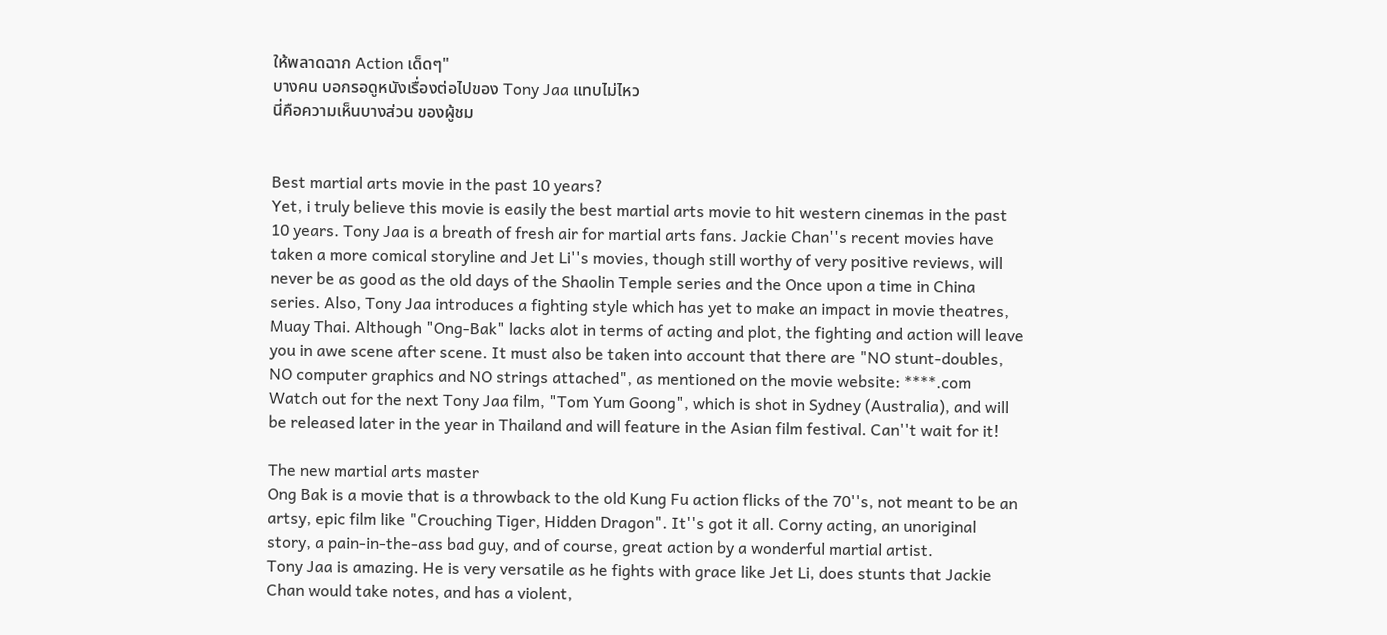ให้พลาดฉาก Action เด็ดๆ"
บางคน บอกรอดูหนังเรื่องต่อไปของ Tony Jaa แทบไม่ไหว
นี่คือความเห็นบางส่วน ของผู้ชม


Best martial arts movie in the past 10 years?
Yet, i truly believe this movie is easily the best martial arts movie to hit western cinemas in the past 10 years. Tony Jaa is a breath of fresh air for martial arts fans. Jackie Chan''s recent movies have taken a more comical storyline and Jet Li''s movies, though still worthy of very positive reviews, will never be as good as the old days of the Shaolin Temple series and the Once upon a time in China series. Also, Tony Jaa introduces a fighting style which has yet to make an impact in movie theatres, Muay Thai. Although "Ong-Bak" lacks alot in terms of acting and plot, the fighting and action will leave you in awe scene after scene. It must also be taken into account that there are "NO stunt-doubles, NO computer graphics and NO strings attached", as mentioned on the movie website: ****.com
Watch out for the next Tony Jaa film, "Tom Yum Goong", which is shot in Sydney (Australia), and will be released later in the year in Thailand and will feature in the Asian film festival. Can''t wait for it!

The new martial arts master
Ong Bak is a movie that is a throwback to the old Kung Fu action flicks of the 70''s, not meant to be an artsy, epic film like "Crouching Tiger, Hidden Dragon". It''s got it all. Corny acting, an unoriginal story, a pain-in-the-ass bad guy, and of course, great action by a wonderful martial artist.
Tony Jaa is amazing. He is very versatile as he fights with grace like Jet Li, does stunts that Jackie Chan would take notes, and has a violent,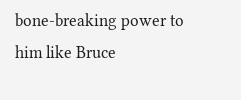bone-breaking power to him like Bruce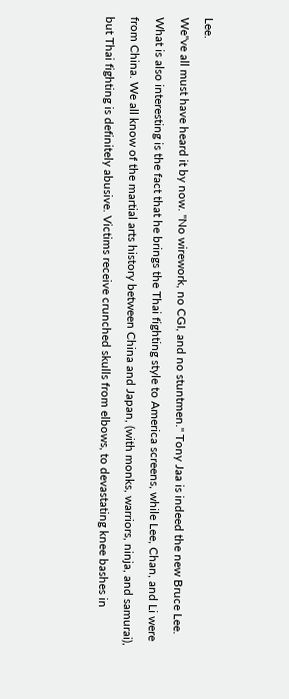Lee.
We''ve all must have heard it by now. "No wirework, no CGI, and no stuntmen." Tony Jaa is indeed the new Bruce Lee. What is also interesting is the fact that he brings the Thai fighting style to America screens, while Lee, Chan, and Li were from China. We all know of the martial arts history between China and Japan, (with monks, warriors, ninja, and samurai), but Thai fighting is definitely abusive. Victims receive crunched skulls from elbows, to devastating knee bashes in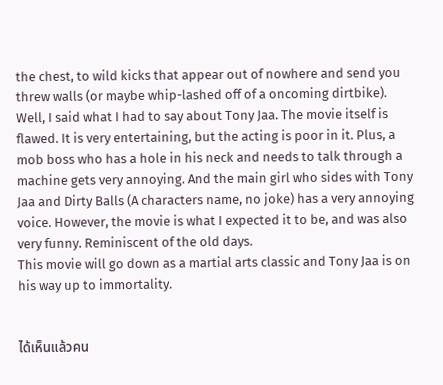the chest, to wild kicks that appear out of nowhere and send you threw walls (or maybe whip-lashed off of a oncoming dirtbike).
Well, I said what I had to say about Tony Jaa. The movie itself is flawed. It is very entertaining, but the acting is poor in it. Plus, a mob boss who has a hole in his neck and needs to talk through a machine gets very annoying. And the main girl who sides with Tony Jaa and Dirty Balls (A characters name, no joke) has a very annoying voice. However, the movie is what I expected it to be, and was also very funny. Reminiscent of the old days.
This movie will go down as a martial arts classic and Tony Jaa is on his way up to immortality.


ได้เห็นแล้วคน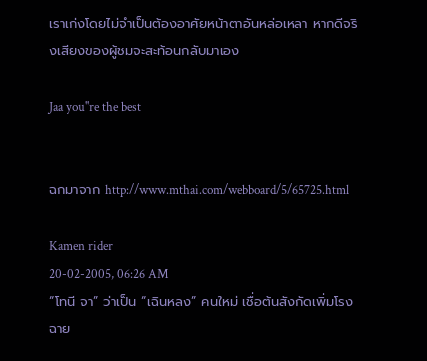เราเก่งโดยไม่จำเป็นต้องอาศัยหน้าตาอันหล่อเหลา หากดีจริงเสียงของผู้ชมจะสะท้อนกลับมาเอง

Jaa you''re the best


ฉกมาจาก http://www.mthai.com/webboard/5/65725.html

Kamen rider
20-02-2005, 06:26 AM
“โทนี จา” ว่าเป็น “เฉินหลง” คนใหม่ เชื่อต้นสังกัดเพิ่มโรงฉาย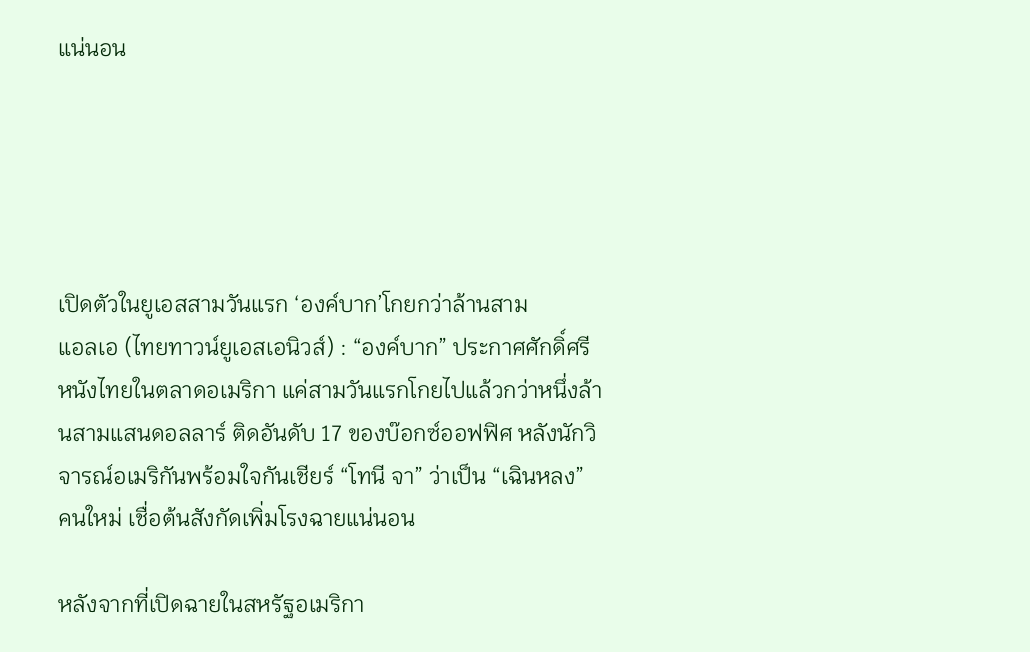แน่นอน





เปิดตัวในยูเอสสามวันแรก ‘องค์บาก’โกยกว่าล้านสาม
แอลเอ (ไทยทาวน์ยูเอสเอนิวส์) : “องค์บาก” ประกาศศักดิ์ศรีหนังไทยในตลาดอเมริกา แค่สามวันแรกโกยไปแล้วกว่าหนึ่งล้านสามแสนดอลลาร์ ติดอันดับ 17 ของบ๊อกซ์ออฟฟิศ หลังนักวิจารณ์อเมริกันพร้อมใจกันเชียร์ “โทนี จา” ว่าเป็น “เฉินหลง” คนใหม่ เชื่อต้นสังกัดเพิ่มโรงฉายแน่นอน

หลังจากที่เปิดฉายในสหรัฐอเมริกา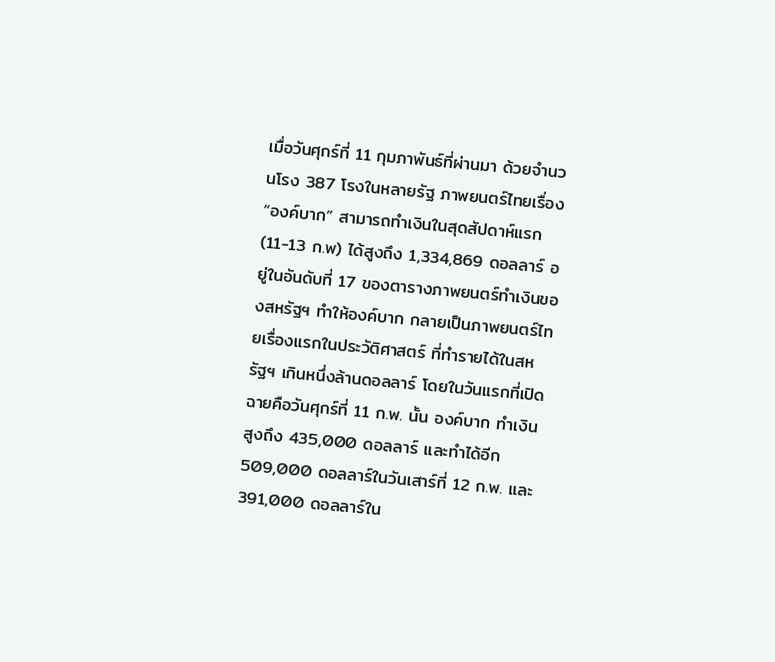เมื่อวันศุกร์ที่ 11 กุมภาพันธ์ที่ผ่านมา ด้วยจำนวนโรง 387 โรงในหลายรัฐ ภาพยนตร์ไทยเรื่อง “องค์บาก” สามารถทำเงินในสุดสัปดาห์แรก (11-13 ก.พ) ได้สูงถึง 1,334,869 ดอลลาร์ อยู่ในอันดับที่ 17 ของตารางภาพยนตร์ทำเงินของสหรัฐฯ ทำให้องค์บาก กลายเป็นภาพยนตร์ไทยเรื่องแรกในประวัติศาสตร์ ที่ทำรายได้ในสหรัฐฯ เกินหนึ่งล้านดอลลาร์ โดยในวันแรกที่เปิดฉายคือวันศุกร์ที่ 11 ก.พ. นั้น องค์บาก ทำเงินสูงถึง 435,000 ดอลลาร์ และทำได้อีก 509,000 ดอลลาร์ในวันเสาร์ที่ 12 ก.พ. และ 391,000 ดอลลาร์ใน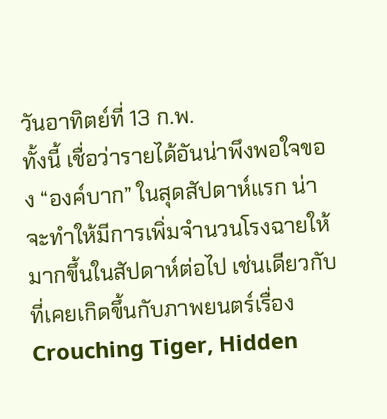วันอาทิตย์ที่ 13 ก.พ.
ทั้งนี้ เชื่อว่ารายได้อันน่าพึงพอใจของ “องค์บาก” ในสุดสัปดาห์แรก น่าจะทำให้มีการเพิ่มจำนวนโรงฉายให้มากขึ้นในสัปดาห์ต่อไป เช่นเดียวกับที่เคยเกิดขึ้นกับภาพยนตร์เรื่อง Crouching Tiger, Hidden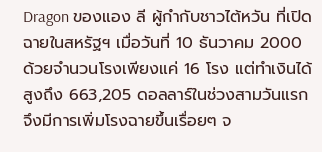Dragon ของแอง ลี ผู้กำกับชาวไต้หวัน ที่เปิดฉายในสหรัฐฯ เมื่อวันที่ 10 ธันวาคม 2000 ด้วยจำนวนโรงเพียงแค่ 16 โรง แต่ทำเงินได้สูงถึง 663,205 ดอลลาร์ในช่วงสามวันแรก จึงมีการเพิ่มโรงฉายขึ้นเรื่อยๆ จ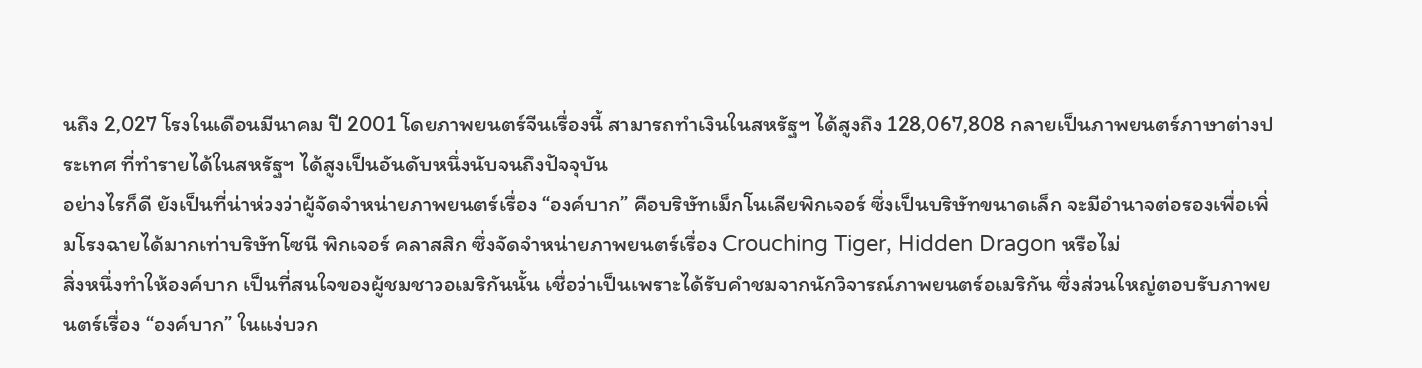นถึง 2,027 โรงในเดือนมีนาคม ปี 2001 โดยภาพยนตร์จีนเรื่องนี้ สามารถทำเงินในสหรัฐฯ ได้สูงถึง 128,067,808 กลายเป็นภาพยนตร์ภาษาต่างประเทศ ที่ทำรายได้ในสหรัฐฯ ได้สูงเป็นอันดับหนึ่งนับจนถึงปัจจุบัน
อย่างไรก็ดี ยังเป็นที่น่าห่วงว่าผู้จัดจำหน่ายภาพยนตร์เรื่อง “องค์บาก” คือบริษัทเม็กโนเลียพิกเจอร์ ซึ่งเป็นบริษัทขนาดเล็ก จะมีอำนาจต่อรองเพื่อเพิ่มโรงฉายได้มากเท่าบริษัทโซนี พิกเจอร์ คลาสสิก ซึ่งจัดจำหน่ายภาพยนตร์เรื่อง Crouching Tiger, Hidden Dragon หรือไม่
สิ่งหนึ่งทำให้องค์บาก เป็นที่สนใจของผู้ชมชาวอเมริกันนั้น เชื่อว่าเป็นเพราะได้รับคำชมจากนักวิจารณ์ภาพยนตร์อเมริกัน ซึ่งส่วนใหญ่ตอบรับภาพยนตร์เรื่อง “องค์บาก” ในแง่บวก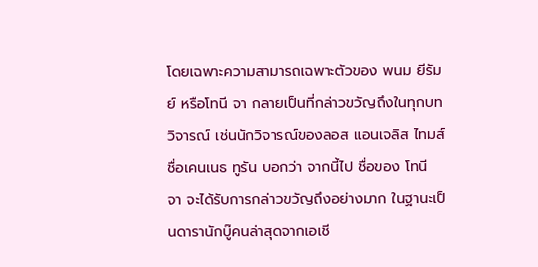โดยเฉพาะความสามารถเฉพาะตัวของ พนม ยีรัมย์ หรือโทนี จา กลายเป็นที่กล่าวขวัญถึงในทุกบทวิจารณ์ เช่นนักวิจารณ์ของลอส แอนเจลิส ไทมส์ ชื่อเคนเนธ ทูรัน บอกว่า จากนี้ไป ชื่อของ โทนี จา จะได้รับการกล่าวขวัญถึงอย่างมาก ในฐานะเป็นดารานักบู๊คนล่าสุดจากเอเชี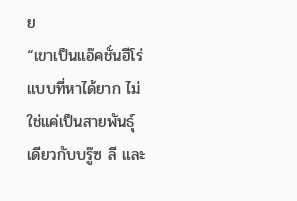ย
“เขาเป็นแอ๊คชั่นฮีโร่แบบที่หาได้ยาก ไม่ใช่แค่เป็นสายพันธุ์เดียวกับบรู๊ซ ลี และ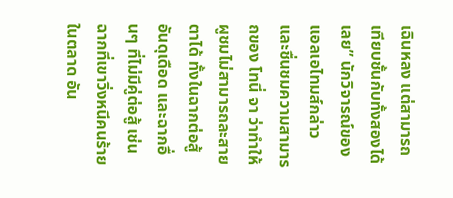เฉินหลง แต่สามารถเทียบชั้นกับทั้งสองได้เลย” นักวิจารณ์ของแอลเอไทมส์กล่าว และชื่นชมความสามารถของ โทนี่ จา ว่าทำให้ผูชมไม่สามารถละสายตาได้ ทั้งในฉากต่อสู้อันดุเดือด และฉากอื่นๆ ที่ไม่มีคู่ต่อสู้ เช่นฉากที่เขาวิ่งหนีคนร้ายในตลาด อัน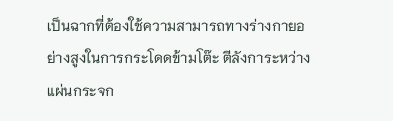เป็นฉากที่ต้องใช้ความสามารถทางร่างกายอย่างสูงในการกระโดดข้ามโต๊ะ ตีลังการะหว่างแผ่นกระจก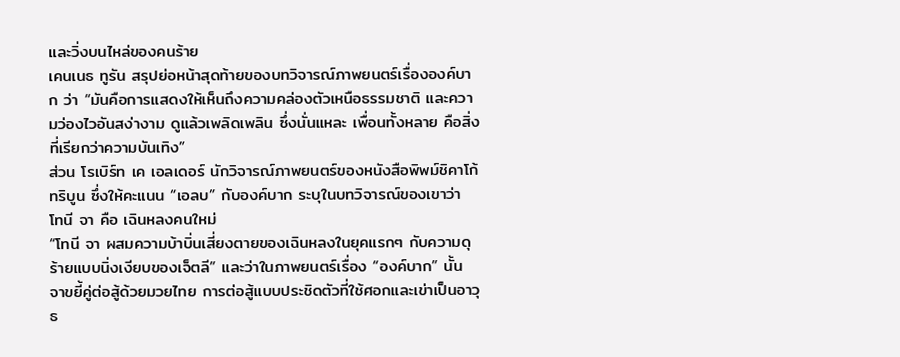และวิ่งบนไหล่ของคนร้าย
เคนเนธ ทูรัน สรุปย่อหน้าสุดท้ายของบทวิจารณ์ภาพยนตร์เรื่ององค์บาก ว่า “มันคือการแสดงให้เห็นถึงความคล่องตัวเหนือธรรมชาติ และความว่องไวอันสง่างาม ดูแล้วเพลิดเพลิน ซึ่งนั่นแหละ เพื่อนทั้งหลาย คือสิ่งที่เรียกว่าความบันเทิง”
ส่วน โรเบิร์ท เค เอลเดอร์ นักวิจารณ์ภาพยนตร์ของหนังสือพิพม์ชิคาโก้ทริบูน ซึ่งให้คะแนน “เอลบ” กับองค์บาก ระบุในบทวิจารณ์ของเขาว่า โทนี จา คือ เฉินหลงคนใหม่
“โทนี จา ผสมความบ้าบิ่นเสี่ยงตายของเฉินหลงในยุคแรกๆ กับความดุร้ายแบบนิ่งเงียบของเจ็ตลี” และว่าในภาพยนตร์เรื่อง “องค์บาก” นั้น จาขยี้คู่ต่อสู้ด้วยมวยไทย การต่อสู้แบบประชิดตัวที่ใช้ศอกและเข่าเป็นอาวุธ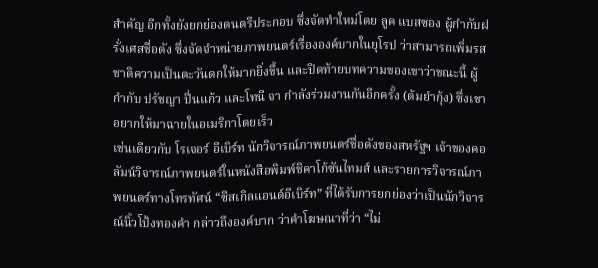สำคัญ อีกทั้งยังยกย่องดนตรีประกอบ ซึ่งจัดทำใหม่โดย ลูค แบสซอง ผู้กำกับฝรั่งเศสชื่อดัง ซึ่งจัดจำหน่ายภาพยนตร์เรื่ององค์บากในยุโรป ว่าสามารถเพิ่มรสชาติความเป็นตะวันตกให้มากยิ่งขึ้น และปิดท้ายบทความของเขาว่าขณะนี้ ผู้กำกับ ปรัชญา ปิ่นแก้ว และโทนี จา กำลังร่วมงานกันอีกครั้ง (ต้มยำกุ้ง) ซึ่งเขาอยากให้มาฉายในอเมริกาโดยเร็ว
เช่นเดียวกับ โรเจอร์ อีเบิร์ท นักวิจารณ์ภาพยนตร์ชื่อดังของสหรัฐฯ เจ้าของคอลัมน์วิจารณ์ภาพยนตร์ในหนังสือพิมพ์ชิคาโก้ซันไทมส์ และรายการวิจารณ์ภาพยนตร์ทางโทรทัศน์ “ซีสเกิลแอนด์อีเบิร์ท” ที่ได้รับการยกย่องว่าเป็นนักวิจารณ์นิ้วโป้งทองคำ กล่าวถึงองค์บาก ว่าคำโฆษณาที่ว่า “ไม่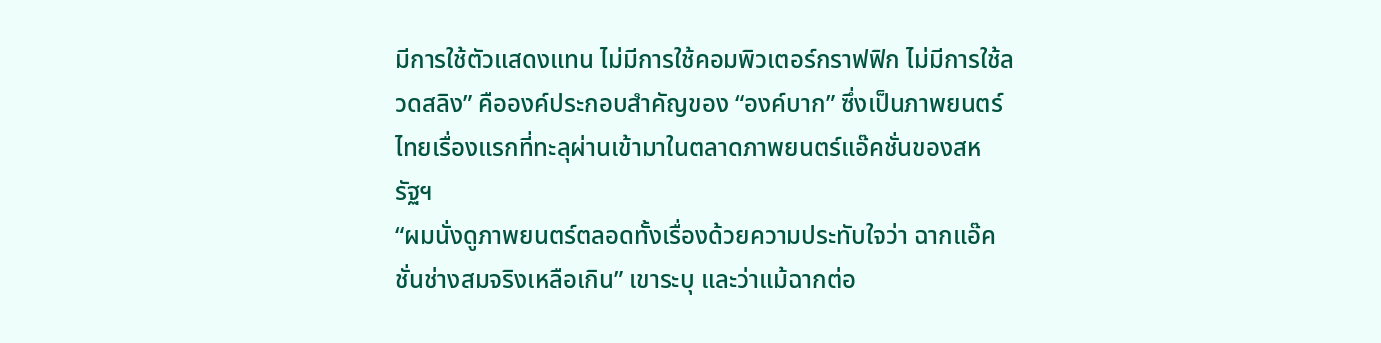มีการใช้ตัวแสดงแทน ไม่มีการใช้คอมพิวเตอร์กราฟฟิก ไม่มีการใช้ลวดสลิง” คือองค์ประกอบสำคัญของ “องค์บาก” ซึ่งเป็นภาพยนตร์ไทยเรื่องแรกที่ทะลุผ่านเข้ามาในตลาดภาพยนตร์แอ๊คชั่นของสหรัฐฯ
“ผมนั่งดูภาพยนตร์ตลอดทั้งเรื่องด้วยความประทับใจว่า ฉากแอ๊คชั่นช่างสมจริงเหลือเกิน” เขาระบุ และว่าแม้ฉากต่อ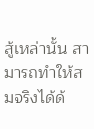สู้เหล่านั้น สามารถทำให้สมจริงได้ด้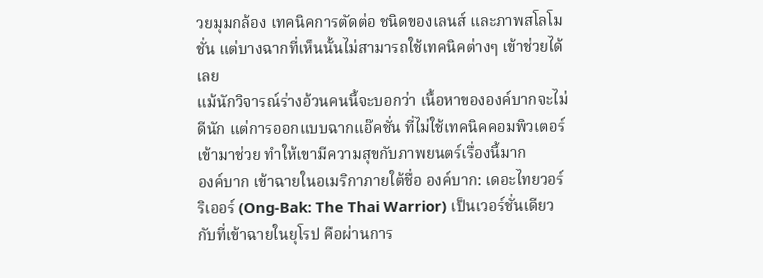วยมุมกล้อง เทคนิคการตัดต่อ ชนิดของเลนส์ และภาพสโลโมชั่น แต่บางฉากที่เห็นนั้นไม่สามารถใช้เทคนิคต่างๆ เข้าช่วยได้เลย
แม้นักวิจารณ์ร่างอ้วนคนนี้จะบอกว่า เนื้อหาขององค์บากจะไม่ดีนัก แต่การออกแบบฉากแอ๊คชั่น ที่ไม่ใช้เทคนิคคอมพิวเตอร์เข้ามาช่วย ทำให้เขามีความสุขกับภาพยนตร์เรื่องนี้มาก
องค์บาก เข้าฉายในอเมริกาภายใต้ชื่อ องค์บาก: เดอะไทยวอร์ริเออร์ (Ong-Bak: The Thai Warrior) เป็นเวอร์ชั่นเดียวกับที่เข้าฉายในยุโรป คือผ่านการ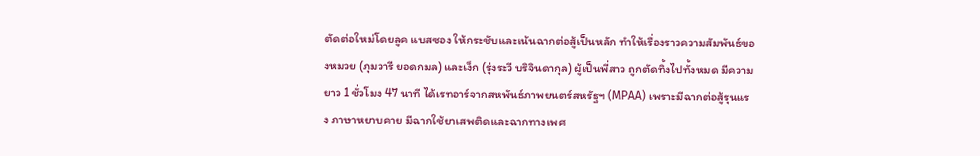ตัดต่อใหม่โดยลูค แบสซอง ให้กระชับและเน้นฉากต่อสู้เป็นหลัก ทำให้เรื่องราวความสัมพันธ์ของหมวย (ภุมวารี ยอดกมล) และเง็ก (รุ่งระวี บริจินดากุล) ผู้เป็นพี่สาว ถูกตัดทิ้งไปทั้งหมด มีความยาว 1 ชั่วโมง 47 นาที ได้เรทอาร์จากสหพันธ์ภาพยนตร์สหรัฐฯ (MPAA) เพราะมีฉากต่อสู้รุนแรง ภาษาหยาบคาย มีฉากใช้ยาเสพติดและฉากทางเพศ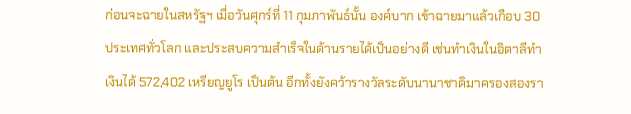ก่อนจะฉายในสหรัฐฯ เมื่อวันศุกร์ที่ 11 กุมภาพันธ์นั้น องค์บาก เข้าฉายมาแล้วเกือบ 30 ประเทศทั่วโลก และประสบความสำเร็จในด้านรายได้เป็นอย่างดี เช่นทำเงินในอิตาลีทำเงินได้ 572,402 เหรียญยูโร เป็นต้น อีกทั้งยังคว้ารางวัลระดับนานาชาติมาครองสองรา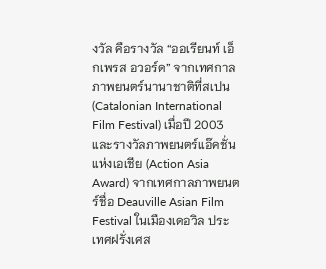งวัล คือรางวัล “ออเรียนท์ เอ็กเพรส อวอร์ด” จากเทศกาลภาพยนตร์นานาชาติที่สเปน (Catalonian International Film Festival) เมื่อปี 2003 และรางวัลภาพยนตร์แอ๊คชั่นแห่งเอเชีย (Action Asia Award) จากเทศกาลภาพยนตร์ชื่อ Deauville Asian Film Festival ในเมืองเดอวิล ประเทศฝรั่งเศส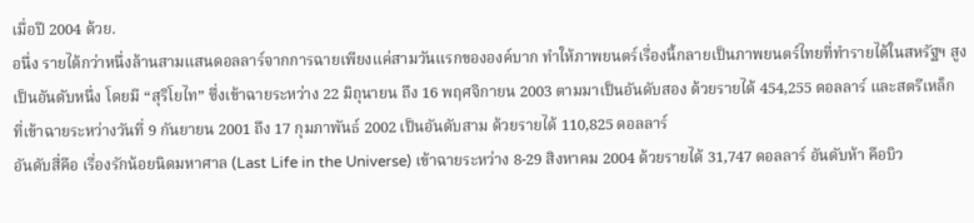เมื่อปี 2004 ด้วย.
อนึ่ง รายได้กว่าหนึ่งล้านสามแสนดอลลาร์จากการฉายเพียงแค่สามวันแรกขององค์บาก ทำให้ภาพยนตร์เรื่องนี้กลายเป็นภาพยนตร์ไทยที่ทำรายได้ในสหรัฐฯ สูงเป็นอันดับหนึ่ง โดยมี “สุริโยไท” ซึ่งเข้าฉายระหว่าง 22 มิถุนายน ถึง 16 พฤศจิกายน 2003 ตามมาเป็นอันดับสอง ด้วยรายได้ 454,255 ดอลลาร์ และสตรีเหล็ก ที่เข้าฉายระหว่างวันที่ 9 กันยายน 2001 ถึง 17 กุมภาพันธ์ 2002 เป็นอันดับสาม ด้วยรายได้ 110,825 ดอลลาร์
อันดับสี่คือ เรื่องรักน้อยนิดมหาศาล (Last Life in the Universe) เข้าฉายระหว่าง 8-29 สิงหาคม 2004 ด้วยรายได้ 31,747 ดอลลาร์ อันดับห้า คือบิว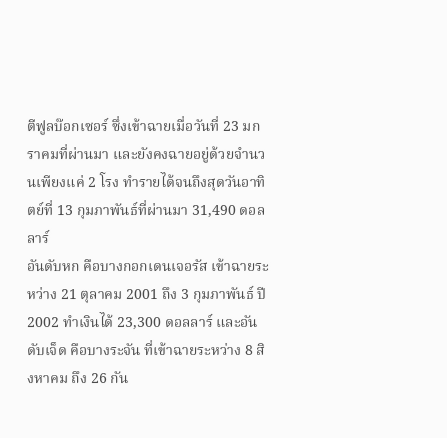ตีฟูลบ๊อกเซอร์ ซึ่งเข้าฉายเมื่อวันที่ 23 มกราคมที่ผ่านมา และยังคงฉายอยู่ด้วยจำนวนเพียงแค่ 2 โรง ทำรายได้จนถึงสุดวันอาทิตย์ที่ 13 กุมภาพันธ์ที่ผ่านมา 31,490 ดอลลาร์
อันดับหก คือบางกอกเดนเจอรัส เข้าฉายระหว่าง 21 ตุลาคม 2001 ถึง 3 กุมภาพันธ์ ปี 2002 ทำเงินได้ 23,300 ดอลลาร์ และอันดับเจ็ด คือบางระจัน ที่เข้าฉายระหว่าง 8 สิงหาคม ถึง 26 กัน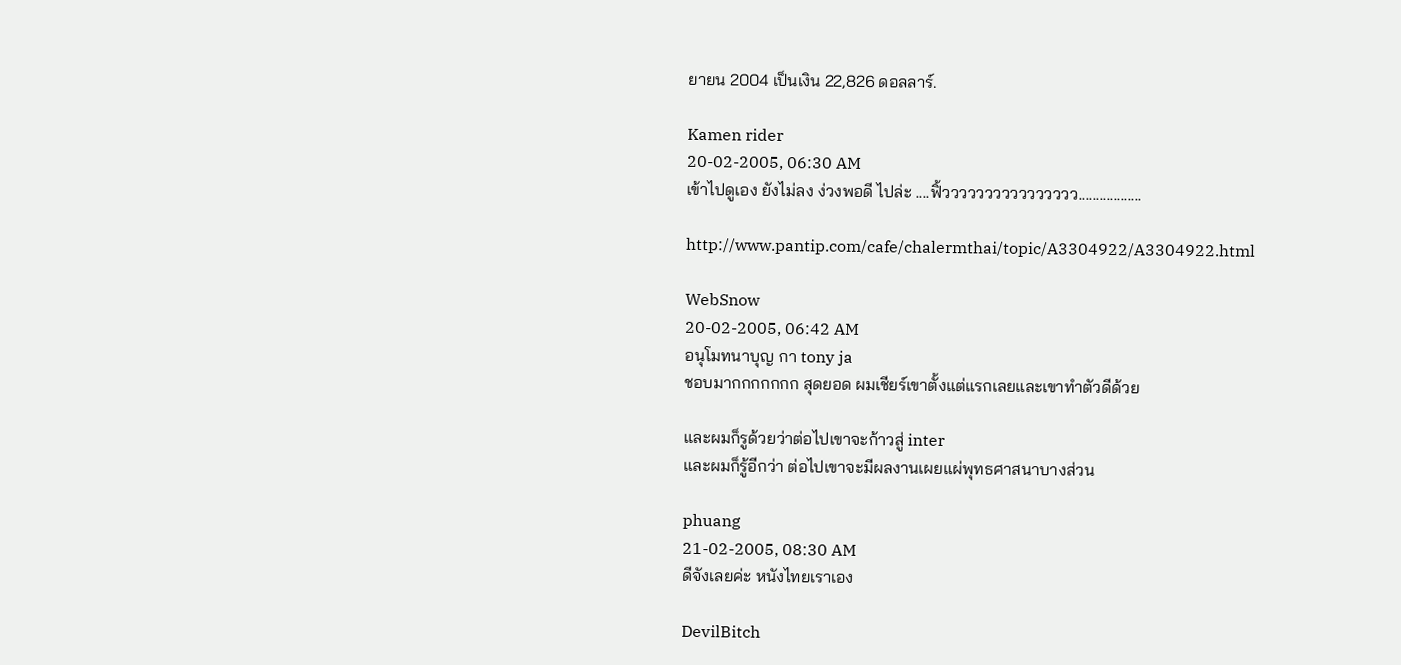ยายน 2004 เป็นเงิน 22,826 ดอลลาร์.

Kamen rider
20-02-2005, 06:30 AM
เข้าไปดูเอง ยังไม่ลง ง่วงพอดี ไปล่ะ ....ฟิ้วววววววววววววววว..................

http://www.pantip.com/cafe/chalermthai/topic/A3304922/A3304922.html

WebSnow
20-02-2005, 06:42 AM
อนุโมทนาบุญ กา tony ja
ชอบมากกกกกกก สุดยอด ผมเชียร์เขาตั้งแต่แรกเลยและเขาทำตัวดีด้วย

และผมก็รูด้วยว่าต่อไปเขาจะก้าวสู่ inter
และผมก็รู้อีกว่า ต่อไปเขาจะมีผลงานเผยแผ่พุทธศาสนาบางส่วน

phuang
21-02-2005, 08:30 AM
ดีจังเลยค่ะ หนังไทยเราเอง

DevilBitch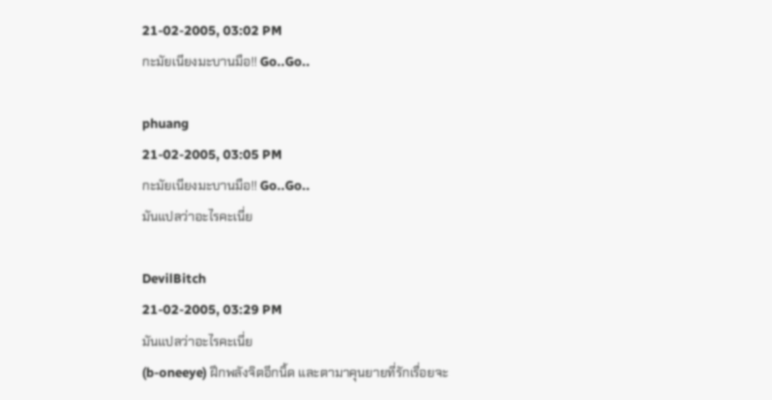21-02-2005, 03:02 PM
กะมัยเนียงมะบานมือ!! Go..Go..

phuang
21-02-2005, 03:05 PM
กะมัยเนียงมะบานมือ!! Go..Go..
มันแปลว่าอะไรคะเนี่ย

DevilBitch
21-02-2005, 03:29 PM
มันแปลว่าอะไรคะเนี่ย
(b-oneeye) ฝึกพลังจิตอีกนิ้ด และตามาคุนยายที่รักเรื่อยจะ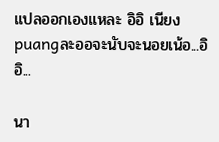แปลออกเองแหละ อิอิ เนียงpuangละออจะนับจะนอยเน้อ...อิอิ...

นา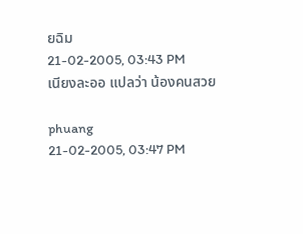ยฉิม
21-02-2005, 03:43 PM
เนียงละออ แปลว่า น้องคนสวย

phuang
21-02-2005, 03:47 PM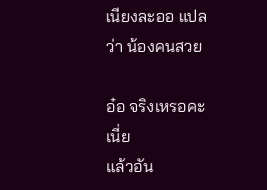เนียงละออ แปลว่า น้องคนสวย

อ๋อ จริงเหรอคะเนี่ย
แล้วอัน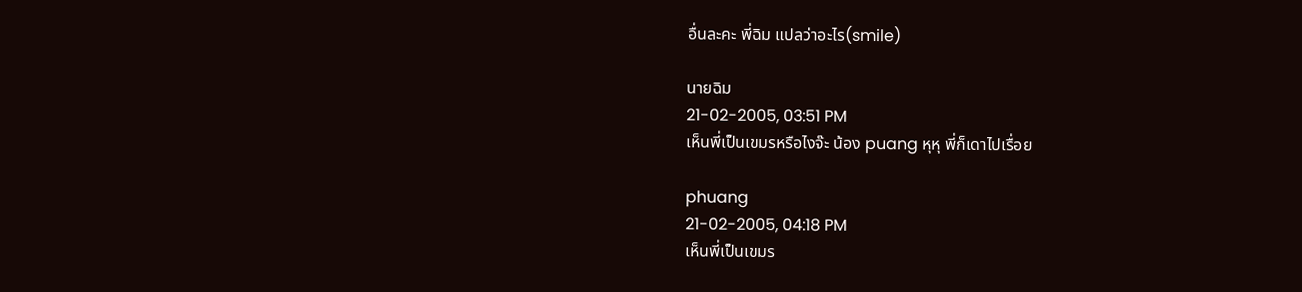อื่นละคะ พี่ฉิม แปลว่าอะไร(smile)

นายฉิม
21-02-2005, 03:51 PM
เห็นพี่เป็นเขมรหรือไงจ๊ะ น้อง puang หุหุ พี่ก็เดาไปเรื่อย

phuang
21-02-2005, 04:18 PM
เห็นพี่เป็นเขมร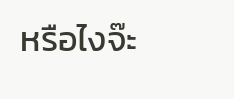หรือไงจ๊ะ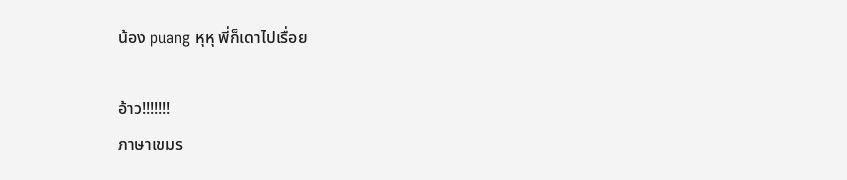น้อง puang หุหุ พี่ก็เดาไปเรื่อย

อ้าว!!!!!!!
ภาษาเขมร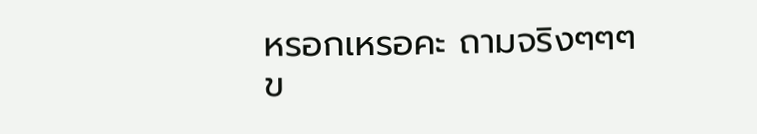หรอกเหรอคะ ถามจริงๆๆๆ
ข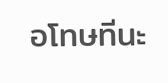อโทษทีนะ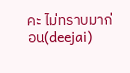คะ ไม่ทราบมาก่อน(deejai)